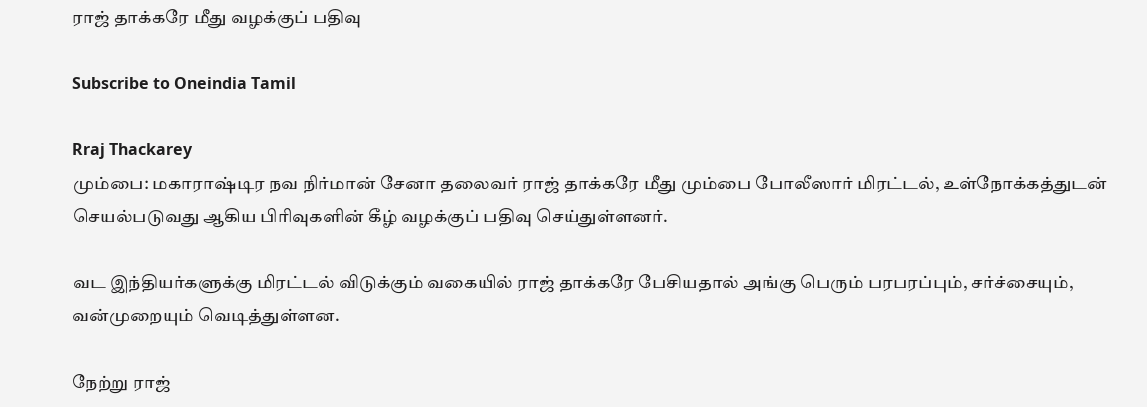ராஜ் தாக்கரே மீது வழக்குப் பதிவு

Subscribe to Oneindia Tamil

Rraj Thackarey
மும்பை: மகாராஷ்டிர நவ நிர்மான் சேனா தலைவர் ராஜ் தாக்கரே மீது மும்பை போலீஸார் மிரட்டல், உள்நோக்கத்துடன் செயல்படுவது ஆகிய பிரிவுகளின் கீழ் வழக்குப் பதிவு செய்துள்ளனர்.

வட இந்தியர்களுக்கு மிரட்டல் விடுக்கும் வகையில் ராஜ் தாக்கரே பேசியதால் அங்கு பெரும் பரபரப்பும், சர்ச்சையும், வன்முறையும் வெடித்துள்ளன.

நேற்று ராஜ்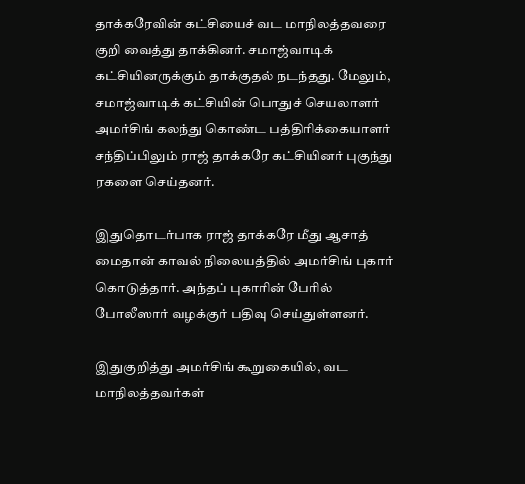தாக்கரேவின் கட்சியைச் வட மாநிலத்தவரை குறி வைத்து தாக்கினர். சமாஜ்வாடிக் கட்சியினருக்கும் தாக்குதல் நடந்தது. மேலும், சமாஜ்வாடிக் கட்சியின் பொதுச் செயலாளர் அமர்சிங் கலந்து கொண்ட பத்திரிக்கையாளர் சந்திப்பிலும் ராஜ் தாக்கரே கட்சியினர் புகுந்து ரகளை செய்தனர்.

இதுதொடர்பாக ராஜ் தாக்கரே மீது ஆசாத் மைதான் காவல் நிலையத்தில் அமர்சிங் புகார் கொடுத்தார். அந்தப் புகாரின் பேரில் போலீஸார் வழக்குர் பதிவு செய்துள்ளனர்.

இதுகுறித்து அமர்சிங் கூறுகையில், வட மாநிலத்தவர்கள்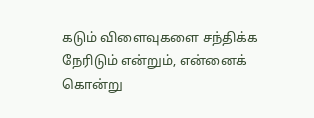கடும் விளைவுகளை சந்திக்க நேரிடும் என்றும், என்னைக் கொன்று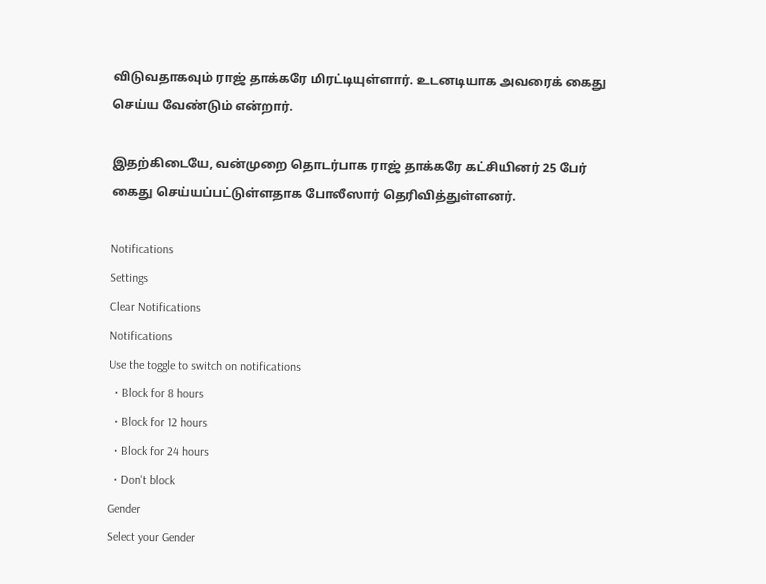விடுவதாகவும் ராஜ் தாக்கரே மிரட்டியுள்ளார். உடனடியாக அவரைக் கைது செய்ய வேண்டும் என்றார்.

இதற்கிடையே, வன்முறை தொடர்பாக ராஜ் தாக்கரே கட்சியினர் 25 பேர் கைது செய்யப்பட்டுள்ளதாக போலீஸார் தெரிவித்துள்ளனர்.

Notifications
Settings
Clear Notifications
Notifications
Use the toggle to switch on notifications
  • Block for 8 hours
  • Block for 12 hours
  • Block for 24 hours
  • Don't block
Gender
Select your Gender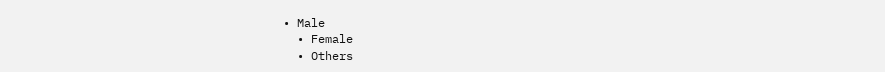• Male
  • Female
  • Others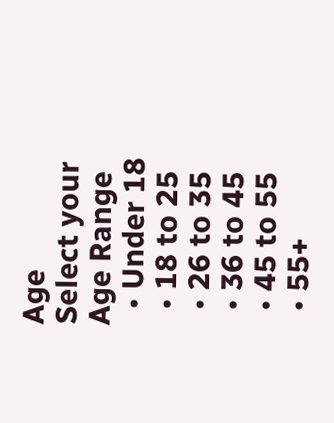Age
Select your Age Range
  • Under 18
  • 18 to 25
  • 26 to 35
  • 36 to 45
  • 45 to 55
  • 55+